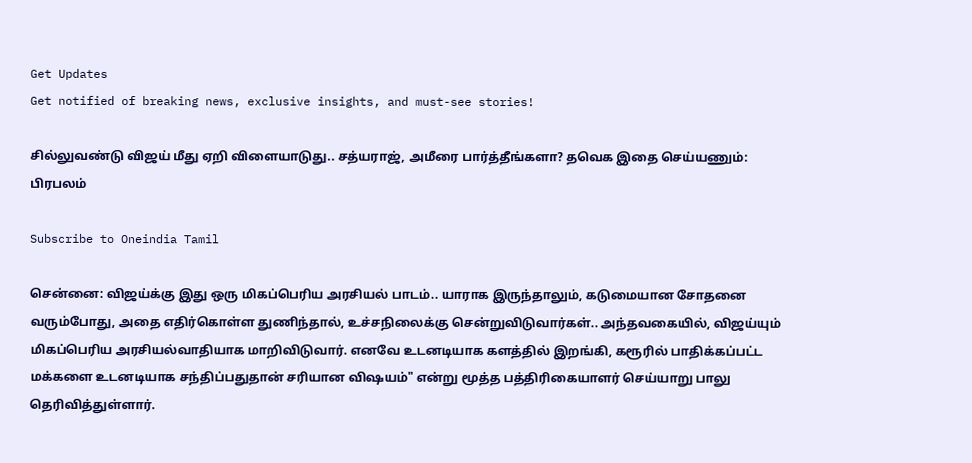Get Updates
Get notified of breaking news, exclusive insights, and must-see stories!

சில்லுவண்டு விஜய் மீது ஏறி விளையாடுது.. சத்யராஜ், அமீரை பார்த்தீங்களா? தவெக இதை செய்யணும்: பிரபலம்

Subscribe to Oneindia Tamil

சென்னை: விஜய்க்கு இது ஒரு மிகப்பெரிய அரசியல் பாடம்.. யாராக இருந்தாலும், கடுமையான சோதனை வரும்போது, அதை எதிர்கொள்ள துணிந்தால், உச்சநிலைக்கு சென்றுவிடுவார்கள்.. அந்தவகையில், விஜய்யும் மிகப்பெரிய அரசியல்வாதியாக மாறிவிடுவார். எனவே உடனடியாக களத்தில் இறங்கி, கரூரில் பாதிக்கப்பட்ட மக்களை உடனடியாக சந்திப்பதுதான் சரியான விஷயம்" என்று மூத்த பத்திரிகையாளர் செய்யாறு பாலு தெரிவித்துள்ளார்.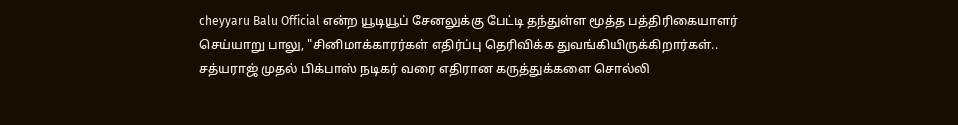cheyyaru Balu Official என்ற யூடியூப் சேனலுக்கு பேட்டி தந்துள்ள மூத்த பத்திரிகையாளர் செய்யாறு பாலு, "சினிமாக்காரர்கள் எதிர்ப்பு தெரிவிக்க துவங்கியிருக்கிறார்கள்.. சத்யராஜ் முதல் பிக்பாஸ் நடிகர் வரை எதிரான கருத்துக்களை சொல்லி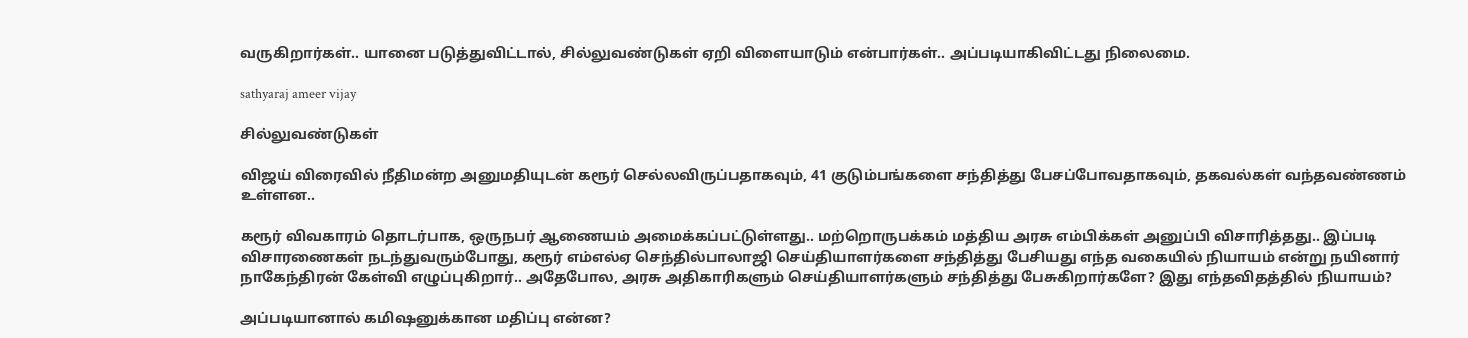வருகிறார்கள்.. யானை படுத்துவிட்டால், சில்லுவண்டுகள் ஏறி விளையாடும் என்பார்கள்.. அப்படியாகிவிட்டது நிலைமை.

sathyaraj ameer vijay

சில்லுவண்டுகள்

விஜய் விரைவில் நீதிமன்ற அனுமதியுடன் கரூர் செல்லவிருப்பதாகவும், 41 குடும்பங்களை சந்தித்து பேசப்போவதாகவும், தகவல்கள் வந்தவண்ணம் உள்ளன..

கரூர் விவகாரம் தொடர்பாக, ஒருநபர் ஆணையம் அமைக்கப்பட்டுள்ளது.. மற்றொருபக்கம் மத்திய அரசு எம்பிக்கள் அனுப்பி விசாரித்தது.. இப்படி விசாரணைகள் நடந்துவரும்போது, கரூர் எம்எல்ஏ செந்தில்பாலாஜி செய்தியாளர்களை சந்தித்து பேசியது எந்த வகையில் நியாயம் என்று நயினார் நாகேந்திரன் கேள்வி எழுப்புகிறார்.. அதேபோல, அரசு அதிகாரிகளும் செய்தியாளர்களும் சந்தித்து பேசுகிறார்களே? இது எந்தவிதத்தில் நியாயம்?

அப்படியானால் கமிஷனுக்கான மதிப்பு என்ன?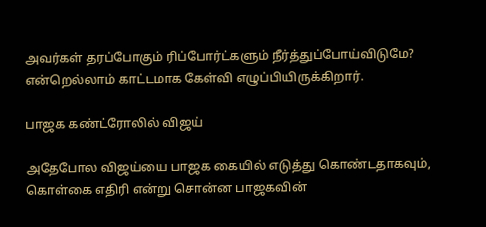அவர்கள் தரப்போகும் ரிப்போர்ட்களும் நீர்த்துப்போய்விடுமே? என்றெல்லாம் காட்டமாக கேள்வி எழுப்பியிருக்கிறார்.

பாஜக கண்ட்ரோலில் விஜய்

அதேபோல விஜய்யை பாஜக கையில் எடுத்து கொண்டதாகவும், கொள்கை எதிரி என்று சொன்ன பாஜகவின்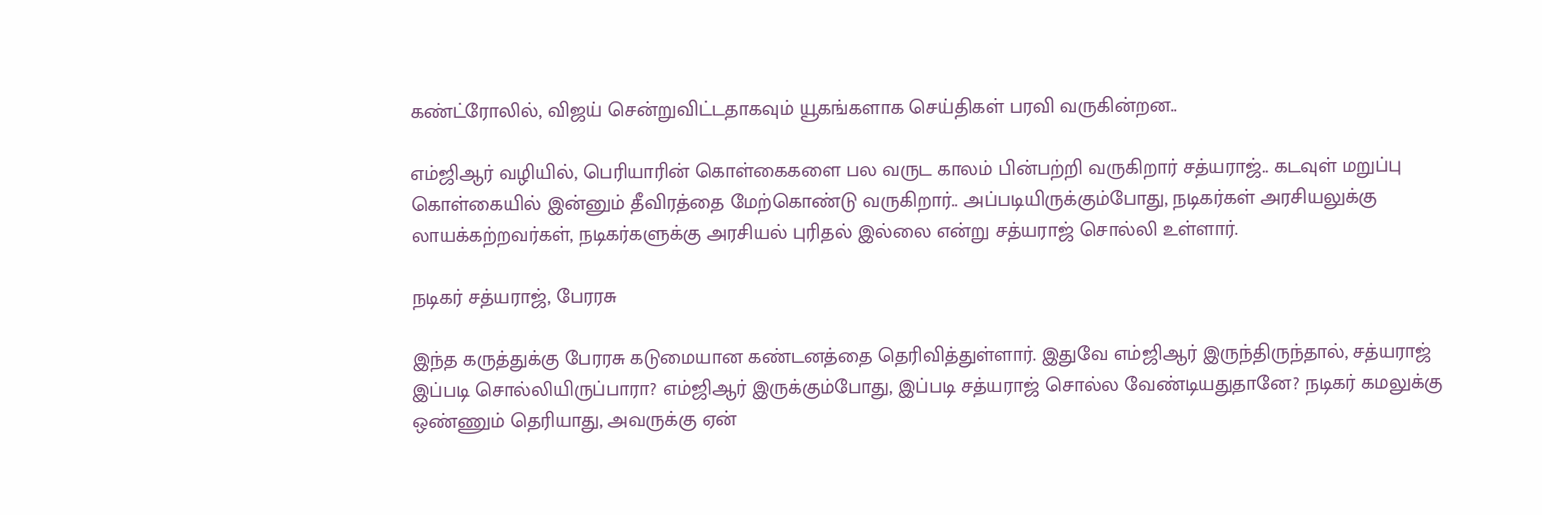கண்ட்ரோலில், விஜய் சென்றுவிட்டதாகவும் யூகங்களாக செய்திகள் பரவி வருகின்றன..

எம்ஜிஆர் வழியில், பெரியாரின் கொள்கைகளை பல வருட காலம் பின்பற்றி வருகிறார் சத்யராஜ்.. கடவுள் மறுப்பு கொள்கையில் இன்னும் தீவிரத்தை மேற்கொண்டு வருகிறார்.. அப்படியிருக்கும்போது, நடிகர்கள் அரசியலுக்கு லாயக்கற்றவர்கள், நடிகர்களுக்கு அரசியல் புரிதல் இல்லை என்று சத்யராஜ் சொல்லி உள்ளார்.

நடிகர் சத்யராஜ், பேரரசு

இந்த கருத்துக்கு பேரரசு கடுமையான கண்டனத்தை தெரிவித்துள்ளார். இதுவே எம்ஜிஆர் இருந்திருந்தால், சத்யராஜ் இப்படி சொல்லியிருப்பாரா? எம்ஜிஆர் இருக்கும்போது, இப்படி சத்யராஜ் சொல்ல வேண்டியதுதானே? நடிகர் கமலுக்கு ஒண்ணும் தெரியாது, அவருக்கு ஏன்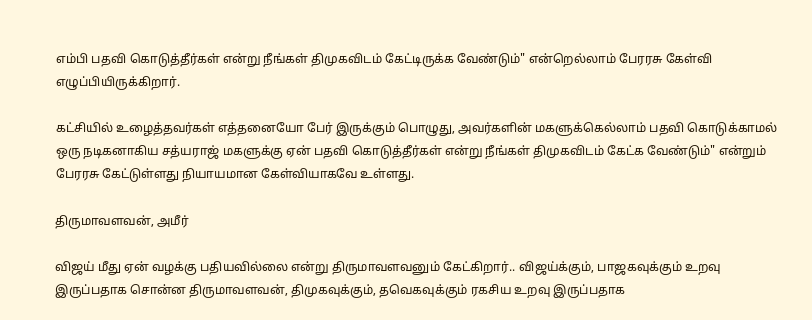எம்பி பதவி கொடுத்தீர்கள் என்று நீங்கள் திமுகவிடம் கேட்டிருக்க வேண்டும்" என்றெல்லாம் பேரரசு கேள்வி எழுப்பியிருக்கிறார்.

கட்சியில் உழைத்தவர்கள் எத்தனையோ பேர் இருக்கும் பொழுது, அவர்களின் மகளுக்கெல்லாம் பதவி கொடுக்காமல் ஒரு நடிகனாகிய சத்யராஜ் மகளுக்கு ஏன் பதவி கொடுத்தீர்கள் என்று நீங்கள் திமுகவிடம் கேட்க வேண்டும்" என்றும் பேரரசு கேட்டுள்ளது நியாயமான கேள்வியாகவே உள்ளது.

திருமாவளவன், அமீர்

விஜய் மீது ஏன் வழக்கு பதியவில்லை என்று திருமாவளவனும் கேட்கிறார்.. விஜய்க்கும், பாஜகவுக்கும் உறவு இருப்பதாக சொன்ன திருமாவளவன், திமுகவுக்கும், தவெகவுக்கும் ரகசிய உறவு இருப்பதாக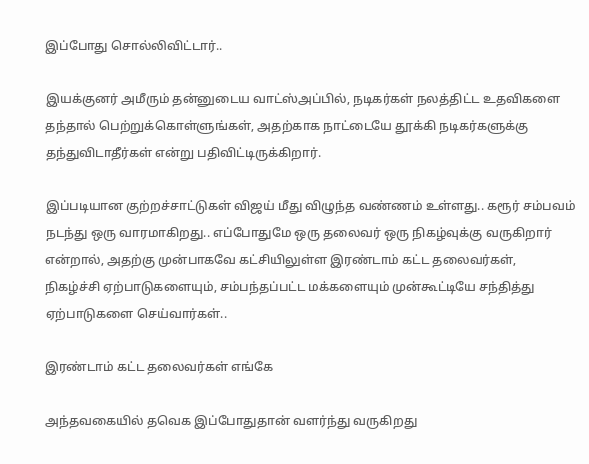இப்போது சொல்லிவிட்டார்..

இயக்குனர் அமீரும் தன்னுடைய வாட்ஸ்அப்பில், நடிகர்கள் நலத்திட்ட உதவிகளை தந்தால் பெற்றுக்கொள்ளுங்கள், அதற்காக நாட்டையே தூக்கி நடிகர்களுக்கு தந்துவிடாதீர்கள் என்று பதிவிட்டிருக்கிறார்.

இப்படியான குற்றச்சாட்டுகள் விஜய் மீது விழுந்த வண்ணம் உள்ளது.. கரூர் சம்பவம் நடந்து ஒரு வாரமாகிறது.. எப்போதுமே ஒரு தலைவர் ஒரு நிகழ்வுக்கு வருகிறார் என்றால், அதற்கு முன்பாகவே கட்சியிலுள்ள இரண்டாம் கட்ட தலைவர்கள்,
நிகழ்ச்சி ஏற்பாடுகளையும், சம்பந்தப்பட்ட மக்களையும் முன்கூட்டியே சந்தித்து ஏற்பாடுகளை செய்வார்கள்..

இரண்டாம் கட்ட தலைவர்கள் எங்கே

அந்தவகையில் தவெக இப்போதுதான் வளர்ந்து வருகிறது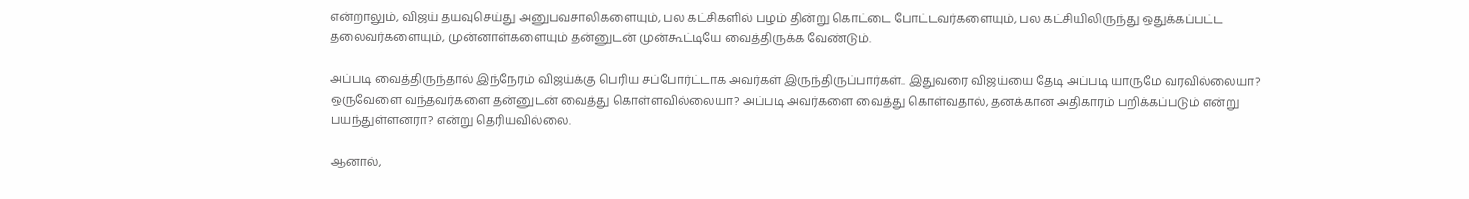என்றாலும், விஜய் தயவுசெய்து அனுபவசாலிகளையும், பல கட்சிகளில் பழம் தின்று கொட்டை போட்டவர்களையும், பல கட்சியிலிருந்து ஒதுக்கப்பட்ட தலைவர்களையும், முன்னாள்களையும் தன்னுடன் முன்கூட்டியே வைத்திருக்க வேண்டும்.

அப்படி வைத்திருந்தால் இந்நேரம் விஜய்க்கு பெரிய சப்போர்ட்டாக அவர்கள் இருந்திருப்பார்கள்.. இதுவரை விஜய்யை தேடி அப்படி யாருமே வரவில்லையா? ஒருவேளை வந்தவர்களை தன்னுடன் வைத்து கொள்ளவில்லையா? அப்படி அவர்களை வைத்து கொள்வதால், தனக்கான அதிகாரம் பறிக்கப்படும் என்று பயந்துள்ளனரா? என்று தெரியவில்லை.

ஆனால்,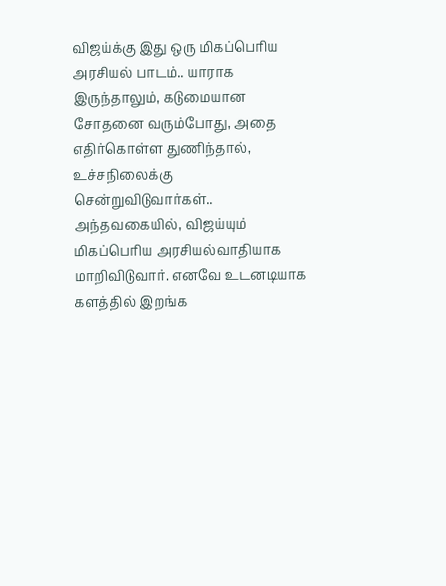விஜய்க்கு இது ஒரு மிகப்பெரிய அரசியல் பாடம்.. யாராக இருந்தாலும், கடுமையான சோதனை வரும்போது, அதை எதிர்கொள்ள துணிந்தால், உச்சநிலைக்கு சென்றுவிடுவார்கள்.. அந்தவகையில், விஜய்யும் மிகப்பெரிய அரசியல்வாதியாக மாறிவிடுவார். எனவே உடனடியாக களத்தில் இறங்க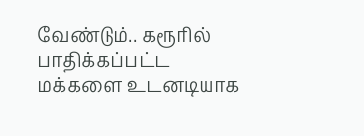வேண்டும்.. கரூரில் பாதிக்கப்பட்ட மக்களை உடனடியாக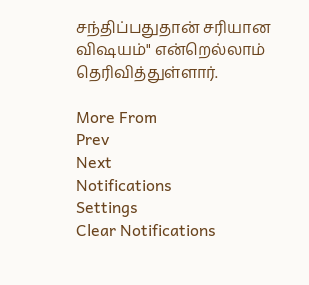சந்திப்பதுதான் சரியான விஷயம்" என்றெல்லாம் தெரிவித்துள்ளார்.

More From
Prev
Next
Notifications
Settings
Clear Notifications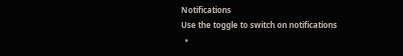Notifications
Use the toggle to switch on notifications
  •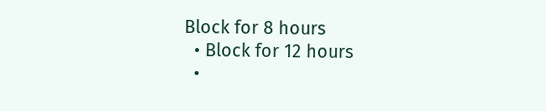Block for 8 hours
  • Block for 12 hours
  •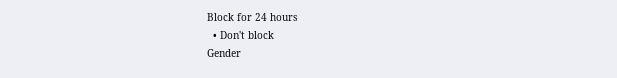Block for 24 hours
  • Don't block
Gender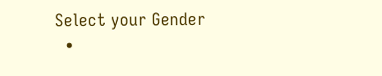Select your Gender
  •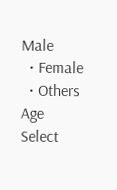Male
  • Female
  • Others
Age
Select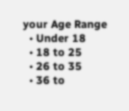your Age Range
  • Under 18
  • 18 to 25
  • 26 to 35
  • 36 to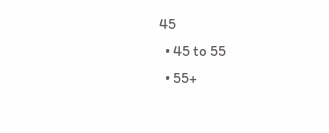45
  • 45 to 55
  • 55+